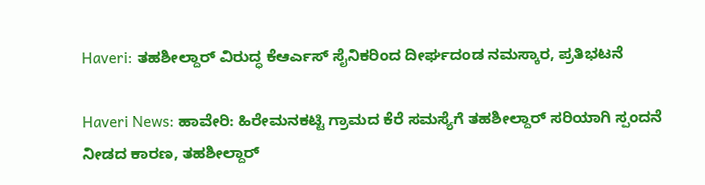Haveri: ತಹಶೀಲ್ದಾರ್ ವಿರುದ್ಧ ಕೆಆರ್ಎಸ್ ಸೈನಿಕರಿಂದ ದೀರ್ಘದಂಡ ನಮಸ್ಕಾರ, ಪ್ರತಿಭಟನೆ

Haveri News: ಹಾವೇರಿ: ಹಿರೇಮನಕಟ್ಟಿ ಗ್ರಾಮದ ಕೆರೆ ಸಮಸ್ಯೆಗೆ ತಹಶೀಲ್ದಾರ್ ಸರಿಯಾಗಿ ಸ್ಪಂದನೆ ನೀಡದ ಕಾರಣ, ತಹಶೀಲ್ದಾರ್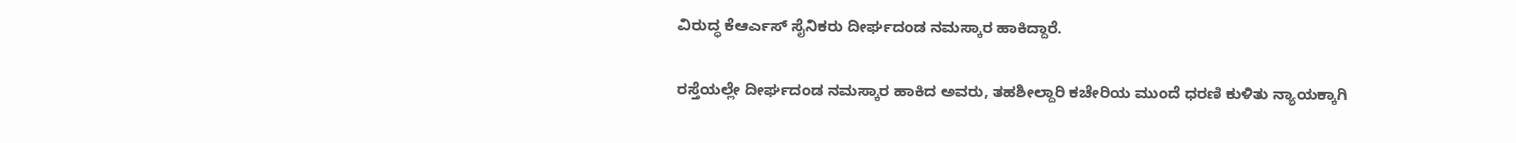ವಿರುದ್ಧ ಕೆಆರ್ಎಸ್ ಸೈನಿಕರು ದೀರ್ಘದಂಡ ನಮಸ್ಕಾರ ಹಾಕಿದ್ದಾರೆ.

ರಸ್ತೆಯಲ್ಲೇ ದೀರ್ಘದಂಡ ನಮಸ್ಕಾರ ಹಾಕಿದ ಅವರು, ತಹಶೀಲ್ದಾರಿ ಕಚೇರಿಯ ಮುಂದೆ ಧರಣಿ ಕುಳಿತು ನ್ಯಾಯಕ್ಕಾಗಿ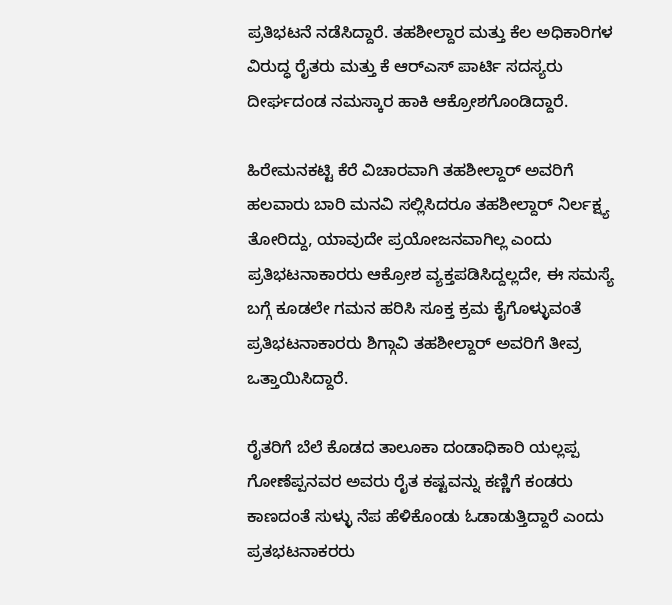ಪ್ರತಿಭಟನೆ ನಡೆಸಿದ್ದಾರೆ. ತಹಶೀಲ್ದಾರ ಮತ್ತು ಕೆಲ ಅಧಿಕಾರಿಗಳ ವಿರುದ್ಧ ರೈತರು ಮತ್ತು ಕೆ ಆರ್‌ಎಸ್ ಪಾರ್ಟಿ ಸದಸ್ಯರು ದೀರ್ಘದಂಡ ನಮಸ್ಕಾರ ಹಾಕಿ ಆಕ್ರೋಶಗೊಂಡಿದ್ದಾರೆ.

ಹಿರೇಮನಕಟ್ಟಿ ಕೆರೆ ವಿಚಾರವಾಗಿ ತಹಶೀಲ್ದಾರ್ ಅವರಿಗೆ ಹಲವಾರು ಬಾರಿ ಮನವಿ ಸಲ್ಲಿಸಿದರೂ ತಹಶೀಲ್ದಾರ್ ನಿರ್ಲಕ್ಷ್ಯ ತೋರಿದ್ದು, ಯಾವುದೇ ಪ್ರಯೋಜನವಾಗಿಲ್ಲ ಎಂದು ಪ್ರತಿಭಟನಾಕಾರರು ಆಕ್ರೋಶ ವ್ಯಕ್ತಪಡಿಸಿದ್ದಲ್ಲದೇ, ಈ ಸಮಸ್ಯೆ ಬಗ್ಗೆ ಕೂಡಲೇ ಗಮನ ಹರಿಸಿ ಸೂಕ್ತ ಕ್ರಮ ಕೈಗೊಳ್ಳುವಂತೆ ಪ್ರತಿಭಟನಾಕಾರರು ಶಿಗ್ಗಾವಿ ತಹಶೀಲ್ದಾರ್ ಅವರಿಗೆ ತೀವ್ರ ಒತ್ತಾಯಿಸಿದ್ದಾರೆ.

ರೈತರಿಗೆ ಬೆಲೆ ಕೊಡದ ತಾಲೂಕಾ ದಂಡಾಧಿಕಾರಿ ಯಲ್ಲಪ್ಪ ಗೋಣೆಪ್ಪನವರ ಅವರು ರೈತ ಕಷ್ಟವನ್ನು ಕಣ್ಣಿಗೆ ಕಂಡರು ಕಾಣದಂತೆ ಸುಳ್ಳು ನೆಪ ಹೆಳಿಕೊಂಡು ಓಡಾಡುತ್ತಿದ್ದಾರೆ ಎಂದು ಪ್ರತಭಟನಾಕರರು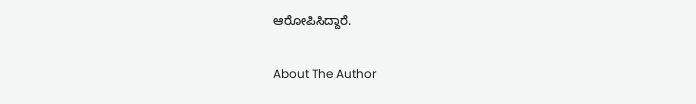ಆರೋಪಿಸಿದ್ದಾರೆ.

About The Author